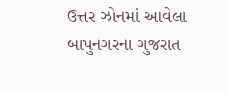ઉત્તર ઝોનમાં આવેલા બાપુનગરના ગુજરાત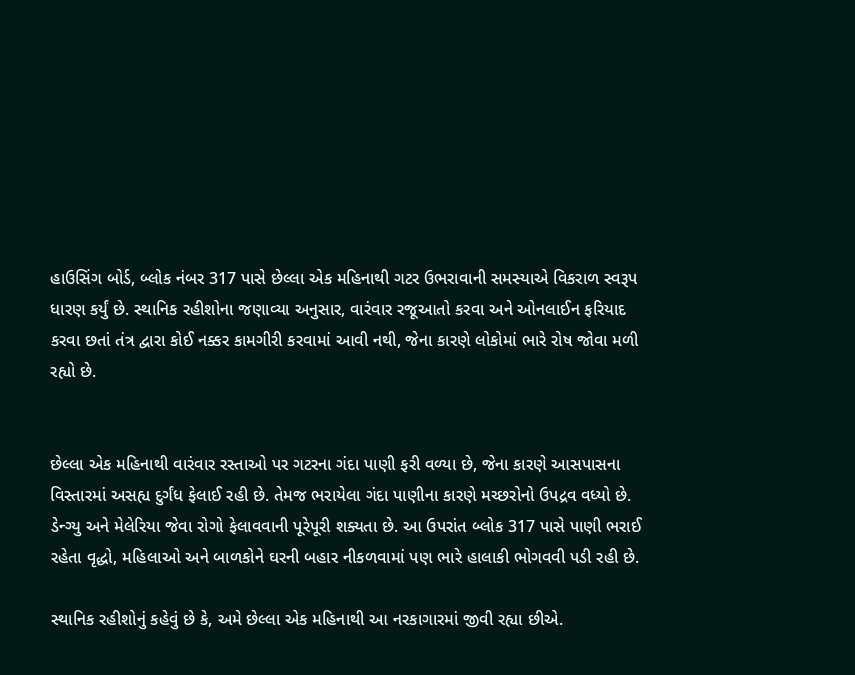હાઉસિંગ બોર્ડ, બ્લોક નંબર 317 પાસે છેલ્લા એક મહિનાથી ગટર ઉભરાવાની સમસ્યાએ વિકરાળ સ્વરૂપ ધારણ કર્યું છે. સ્થાનિક રહીશોના જણાવ્યા અનુસાર, વારંવાર રજૂઆતો કરવા અને ઓનલાઈન ફરિયાદ કરવા છતાં તંત્ર દ્વારા કોઈ નક્કર કામગીરી કરવામાં આવી નથી, જેના કારણે લોકોમાં ભારે રોષ જોવા મળી રહ્યો છે.


છેલ્લા એક મહિનાથી વારંવાર રસ્તાઓ પર ગટરના ગંદા પાણી ફરી વળ્યા છે, જેના કારણે આસપાસના વિસ્તારમાં અસહ્ય દુર્ગંધ ફેલાઈ રહી છે. તેમજ ભરાયેલા ગંદા પાણીના કારણે મચ્છરોનો ઉપદ્રવ વધ્યો છે. ડેન્ગ્યુ અને મેલેરિયા જેવા રોગો ફેલાવવાની પૂરેપૂરી શક્યતા છે. આ ઉપરાંત બ્લોક 317 પાસે પાણી ભરાઈ રહેતા વૃદ્ધો, મહિલાઓ અને બાળકોને ઘરની બહાર નીકળવામાં પણ ભારે હાલાકી ભોગવવી પડી રહી છે.

સ્થાનિક રહીશોનું કહેવું છે કે, અમે છેલ્લા એક મહિનાથી આ નરકાગારમાં જીવી રહ્યા છીએ.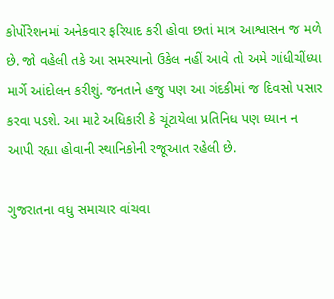કોર્પોરેશનમાં અનેકવાર ફરિયાદ કરી હોવા છતાં માત્ર આશ્વાસન જ મળે છે. જો વહેલી તકે આ સમસ્યાનો ઉકેલ નહીં આવે તો અમે ગાંધીચીંધ્યા માર્ગે આંદોલન કરીશું. જનતાને હજુ પણ આ ગંદકીમાં જ દિવસો પસાર કરવા પડશે. આ માટે અધિકારી કે ચૂંટાયેલા પ્રતિનિધ પણ ધ્યાન ન આપી રહ્યા હોવાની સ્થાનિકોની રજૂઆત રહેલી છે.

ગુજરાતના વધુ સમાચાર વાંચવા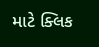માટે ક્લિક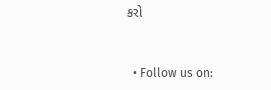કરો


  • Follow us on: